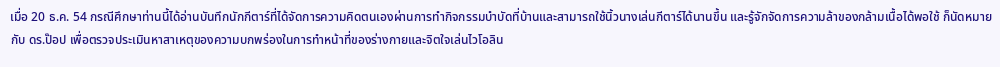เมื่อ 20 ธ.ค. 54 กรณีศึกษาท่านนี้ได้อ่านบันทึกนักกีตาร์ที่ได้จัดการความคิดตนเองผ่านการทำกิจกรรมบำบัดที่บ้านและสามารถใช้นิ้วนางเล่นกีตาร์ได้นานขึ้น และรู้จักจัดการความล้าของกล้ามเนื้อได้พอใช้ ก็นัดหมายกับ ดร.ป๊อป เพื่อตรวจประเมินหาสาเหตุของความบกพร่องในการทำหน้าที่ของร่างกายและจิตใจเล่นไวโอลิน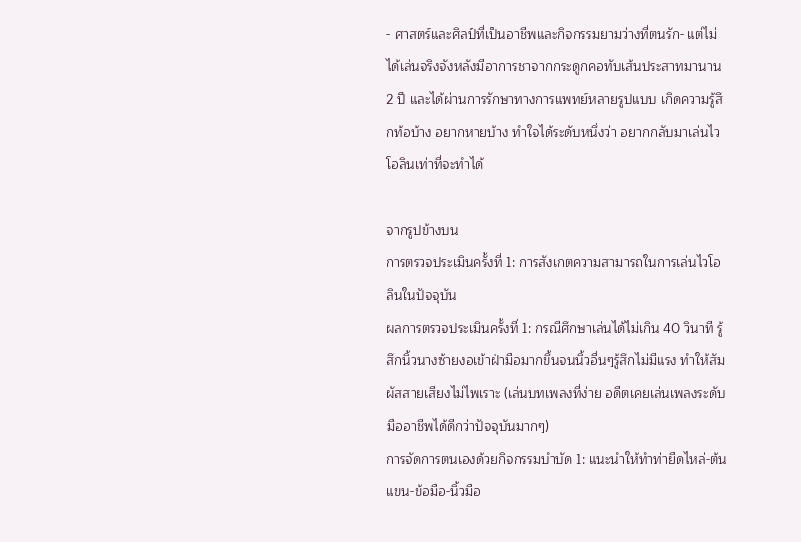- ศาสตร์และศิลป์ที่เป็นอาชีพและกิจกรรมยามว่างที่ตนรัก- แต่ไม่ได้เล่นจริงจังหลังมีอาการชาจากกระดูกคอทับเส้นประสาทมานาน 2 ปี และได้ผ่านการรักษาทางการแพทย์หลายรูปแบบ เกิดความรู้สึกท้อบ้าง อยากหายบ้าง ทำใจได้ระดับหนึ่งว่า อยากกลับมาเล่นไวโอลินเท่าที่จะทำได้

จากรูปข้างบน
การตรวจประเมินครั้งที่ 1: การสังเกตความสามารถในการเล่นไวโอลินในปัจจุบัน
ผลการตรวจประเมินครั้งที่ 1: กรณีศึกษาเล่นได้ไม่เกิน 40 วินาที รู้สึกนิ้วนางซ้ายงอเข้าฝ่ามือมากขึ้นจนนิ้วอื่นๆรู้สึกไม่มีแรง ทำให้สัมผัสสายเสียงไม่ไพเราะ (เล่นบทเพลงที่ง่าย อดีตเคยเล่นเพลงระดับมืออาชีพได้ดีกว่าปัจจุบันมากๆ)
การจัดการตนเองด้วยกิจกรรมบำบัด 1: แนะนำให้ทำท่ายืดไหล่-ต้นแขน-ข้อมือ-นิ้วมือ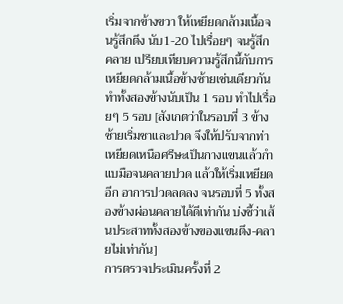เริ่มจากข้างขวา ให้เหยียดกล้ามเนื้อจนรู้สึกตึง นับ1-20 ไปเรื่อยๆ จนรู้สึกคลาย เปรียบเทียบความรู้สึกนี้กับการเหยียดกล้ามเนื้อข้างซ้ายเช่นเดียวกัน ทำทั้งสองข้างนับเป็น 1 รอบ ทำไปเรื่อยๆ 5 รอบ [สังเกตว่าในรอบที่ 3 ข้างซ้ายเริ่มชาและปวด จึงให้ปรับจากท่าเหยียดเหนือศรีษะเป็นกางแขนแล้วกำแบมือจนคลายปวด แล้วให้เริ่มเหยียดอีก อาการปวดลดลง จนรอบที่ 5 ทั้งสองข้างผ่อนคลายได้ดีเท่ากัน บ่งชี้ว่าเส้นประสาททั้งสองข้างของแขนตึง-คลายไม่เท่ากัน]
การตรวจประเมินครั้งที่ 2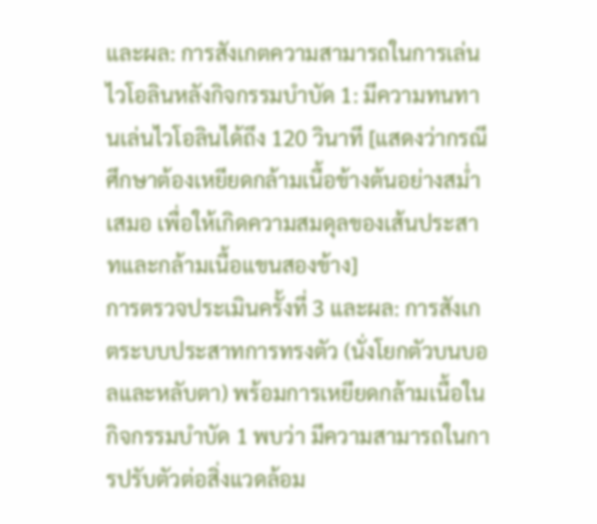และผล: การสังเกตความสามารถในการเล่นไวโอลินหลังกิจกรรมบำบัด 1: มีความทนทานเล่นไวโอลินได้ถึง 120 วินาที [แสดงว่ากรณีศึกษาต้องเหยียดกล้ามเนื้อข้างต้นอย่างสม่ำเสมอ เพื่อให้เกิดความสมดุลของเส้นประสาทและกล้ามเนื้อแขนสองข้าง]
การตรวจประเมินครั้งที่ 3 และผล: การสังเกตระบบประสาทการทรงตัว (นั่งโยกตัวบนบอลและหลับตา) พร้อมการเหยียดกล้ามเนื้อในกิจกรรมบำบัด 1 พบว่า มีความสามารถในการปรับตัวต่อสิ่งแวดล้อม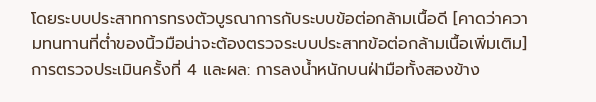โดยระบบประสาทการทรงตัวบูรณาการกับระบบข้อต่อกล้ามเนื้อดี [คาดว่าความทนทานที่ต่ำของนิ้วมือน่าจะต้องตรวจระบบประสาทข้อต่อกล้ามเนื้อเพิ่มเติม]
การตรวจประเมินครั้งที่ 4 และผล: การลงน้ำหนักบนฝ่ามือทั้งสองข้าง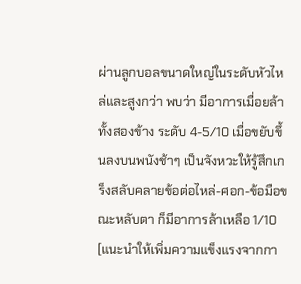ผ่านลูกบอลขนาดใหญ่ในระดับหัวไหล่และสูงกว่า พบว่า มีอาการเมื่อยล้าทั้งสองข้าง ระดับ 4-5/10 เมื่อขยับขึ้นลงบนพนังช้าๆ เป็นจังหวะให้รู้สึกเกร็งสลับคลายข้อต่อไหล่-ศอก-ข้อมือขณะหลับตา ก็มีอาการล้าเหลือ 1/10 [แนะนำให้เพิ่มความแข็งแรงจากกา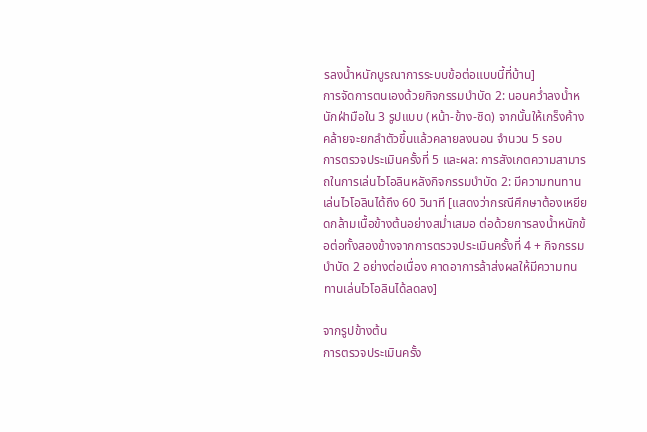รลงน้ำหนักบูรณาการระบบข้อต่อแบบนี้ที่บ้าน]
การจัดการตนเองด้วยกิจกรรมบำบัด 2: นอนคว่ำลงน้ำหนักฝ่ามือใน 3 รูปแบบ (หน้า-ข้าง-ชิด) จากนั้นให้เกร็งค้างคล้ายจะยกลำตัวขึ้นแล้วคลายลงนอน จำนวน 5 รอบ
การตรวจประเมินครั้งที่ 5 และผล: การสังเกตความสามารถในการเล่นไวโอลินหลังกิจกรรมบำบัด 2: มีความทนทานเล่นไวโอลินได้ถึง 60 วินาที [แสดงว่ากรณีศึกษาต้องเหยียดกล้ามเนื้อข้างต้นอย่างสม่ำเสมอ ต่อด้วยการลงน้ำหนักข้อต่อทั้งสองข้างจากการตรวจประเมินครั้งที่ 4 + กิจกรรมบำบัด 2 อย่างต่อเนื่อง คาดอาการล้าส่งผลให้มีความทนทานเล่นไวโอลินได้ลดลง]

จากรูปข้างต้น
การตรวจประเมินครั้ง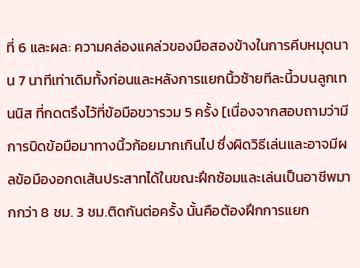ที่ 6 และผล: ความคล่องแคล่วของมือสองข้างในการคีบหมุดนาน 7 นาทีเท่าเดิมทั้งก่อนและหลังการแยกนิ้วซ้ายทีละนี้วบนลูกเทนนิส ที่กดตรึงไว้ที่ข้อมือขวารวม 5 ครั้ง [เนื่องจากสอบถามว่ามีการบิดข้อมือมาทางนิ้วก้อยมากเกินไป ซึ่งผิดวิธีเล่นและอาจมีผลข้อมืองอกดเส้นประสาทได้ในขณะฝึกซ้อมและเล่นเป็นอาชีพมากกว่า 8 ชม. 3 ชม.ติดกันต่อครั้ง นั้นคือต้องฝึกการแยก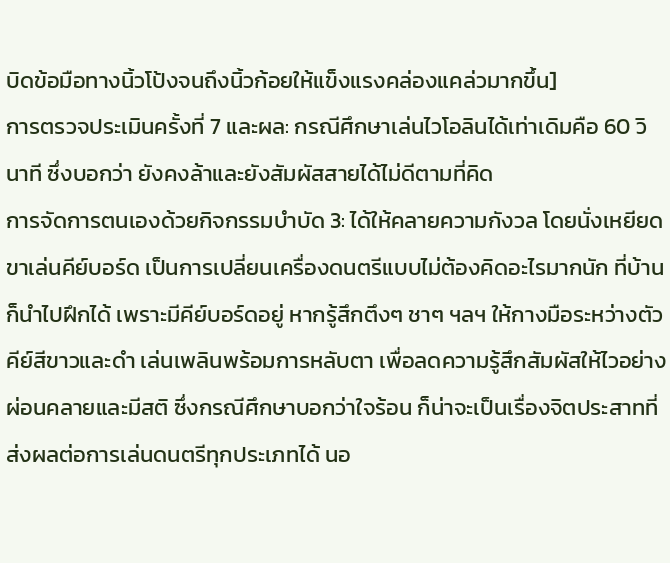บิดข้อมือทางนิ้วโป้งจนถึงนิ้วก้อยให้แข็งแรงคล่องแคล่วมากขึ้น]
การตรวจประเมินครั้งที่ 7 และผล: กรณีศึกษาเล่นไวโอลินได้เท่าเดิมคือ 60 วินาที ซึ่งบอกว่า ยังคงล้าและยังสัมผัสสายได้ไม่ดีตามที่คิด
การจัดการตนเองด้วยกิจกรรมบำบัด 3: ได้ให้คลายความกังวล โดยนั่งเหยียดขาเล่นคีย์บอร์ด เป็นการเปลี่ยนเครื่องดนตรีแบบไม่ต้องคิดอะไรมากนัก ที่บ้านก็นำไปฝึกได้ เพราะมีคีย์บอร์ดอยู่ หากรู้สึกตึงๆ ชาๆ ฯลฯ ให้กางมือระหว่างตัวคีย์สีขาวและดำ เล่นเพลินพร้อมการหลับตา เพื่อลดความรู้สึกสัมผัสให้ไวอย่างผ่อนคลายและมีสติ ซึ่งกรณีศึกษาบอกว่าใจร้อน ก็น่าจะเป็นเรื่องจิตประสาทที่ส่งผลต่อการเล่นดนตรีทุกประเภทได้ นอ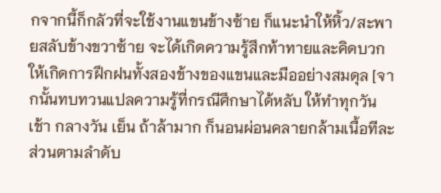กจากนี้ก็กลัวที่จะใช้งานแขนข้างซ้าย ก็แนะนำให้หิ้ว/สะพายสลับข้างขวาซ้าย จะได้เกิดความรู้สึกท้าทายและคิดบวกให้เกิดการฝึกฝนทั้งสองข้างของแขนและมืออย่างสมดุล [จากนั้นทบทวนแปลความรู้ที่กรณีศึกษาได้หลับ ให้ทำทุกวันเช้า กลางวัน เย็น ถ้าล้ามาก ก็นอนผ่อนคลายกล้ามเนื้อทีละส่วนตามลำดับ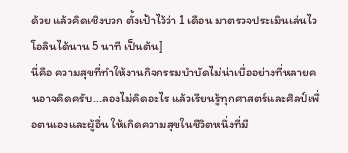ด้วย แล้วคิดเชิงบวก ตั้งเป้าไว้ว่า 1 เดือน มาตรวจประเมินเล่นไวโอลินได้นาน 5 นาที เป็นต้น]
นี่คือ ความสุขที่ทำให้งานกิจกรรมบำบัดไม่น่าเบื่ออย่างที่หลายคนอาจคิดครับ...ลองไม่คิดอะไร แล้วเรียนรู้ทุกศาสตร์และศิลป์เพื่อตนเองและผู้อื่น ให้เกิดความสุขในชีวิตหนึ่งที่มี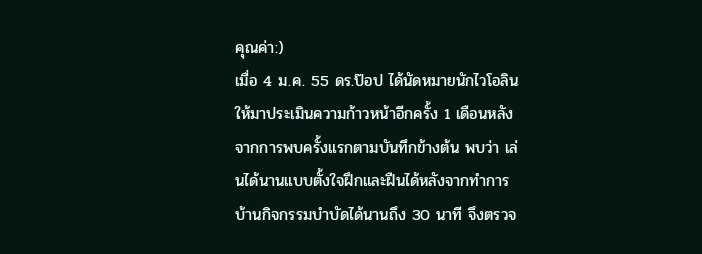คุณค่า:)
เมื่อ 4 ม.ค. 55 ดร.ป๊อป ได้นัดหมายนักไวโอลินให้มาประเมินความก้าวหน้าอีกครั้ง 1 เดือนหลังจากการพบครั้งแรกตามบันทึกข้างต้น พบว่า เล่นได้นานแบบตั้งใจฝึกและฝืนได้หลังจากทำการบ้านกิจกรรมบำบัดได้นานถึง 30 นาที จึงตรวจ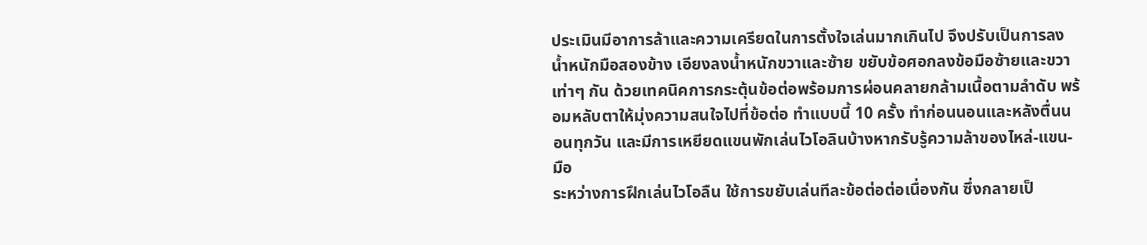ประเมินมีอาการล้าและความเครียดในการตั้งใจเล่นมากเกินไป จึงปรับเป็นการลงน้ำหนักมือสองข้าง เอียงลงน้ำหนักขวาและซ้าย ขยับข้อศอกลงข้อมือซ้ายและขวาเท่าๆ กัน ด้วยเทคนิคการกระตุ้นข้อต่อพร้อมการผ่อนคลายกล้ามเนื้อตามลำดับ พร้อมหลับตาให้มุ่งความสนใจไปที่ข้อต่อ ทำแบบนี้ 10 ครั้ง ทำก่อนนอนและหลังตื่นนอนทุกวัน และมีการเหยียดแขนพักเล่นไวโอลินบ้างหากรับรู้ความล้าของไหล่-แขน-มือ
ระหว่างการฝึกเล่นไวโอลืน ใช้การขยับเล่นทีละข้อต่อต่อเนื่องกัน ซึ่งกลายเป็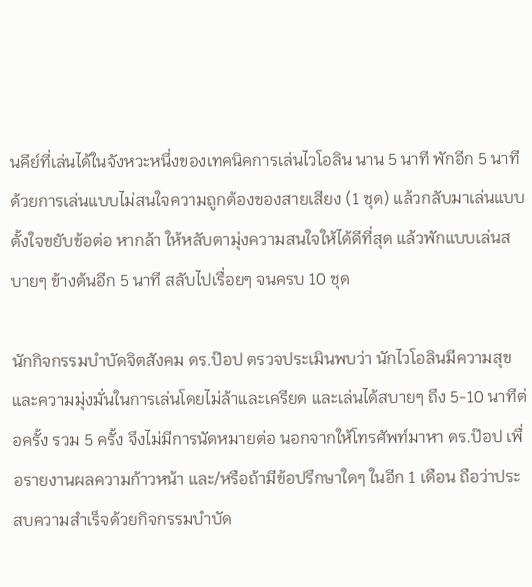นคีย์ที่เล่นได้ในจังหวะหนึ่งของเทคนิคการเล่นไวโอลิน นาน 5 นาที พักอีก 5 นาทีด้วยการเล่นแบบไม่สนใจความถูกต้องของสายเสียง (1 ชุด) แล้วกลับมาเล่นแบบตั้งใจขยับข้อต่อ หากล้า ให้หลับตามุ่งความสนใจให้ได้ดีที่สุด แล้วพักแบบเล่นสบายๆ ข้างต้นอีก 5 นาที สลับไปเรื่อยๆ จนครบ 10 ชุด

นักกิจกรรมบำบัดจิตสังคม ดร.ป๊อป ตรวจประเมินพบว่า นักไวโอลินมีความสุขและความมุ่งมั่นในการเล่นโดยไม่ล้าและเครียด และเล่นได้สบายๆ ถึง 5-10 นาทีต่อครั้ง รวม 5 ครั้ง จึงไม่มีการนัดหมายต่อ นอกจากให้โทรศัพท์มาหา ดร.ป๊อป เพื่อรายงานผลความก้าวหน้า และ/หรือถ้ามีข้อปรึกษาใดๆ ในอีก 1 เดือน ถือว่าประสบความสำเร็จด้วยกิจกรรมบำบัด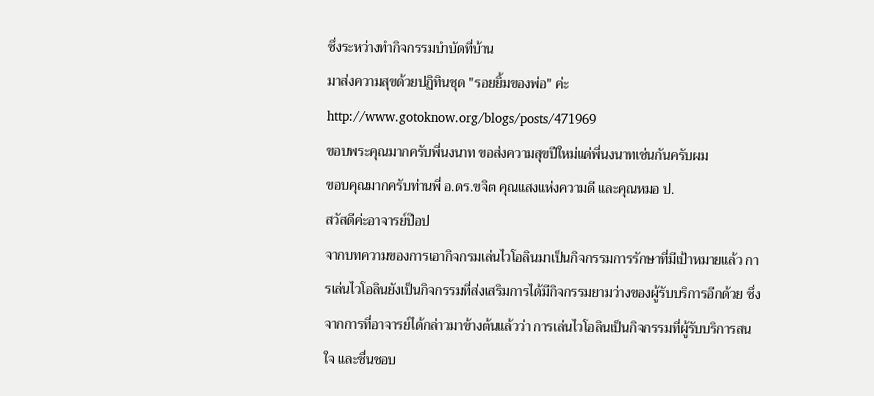ซึ่งระหว่างทำกิจกรรมบำบัดที่บ้าน
มาส่งความสุขด้วยปฏิทินชุด "รอยยิ้มของพ่อ" ค่ะ
http://www.gotoknow.org/blogs/posts/471969
ขอบพระคุณมากครับพี่นงนาท ขอส่งความสุขปีใหม่แด่พี่นงนาทเช่นกันครับผม
ขอบคุณมากครับท่านพี่ อ.ดร.ขจิต คุณแสงแห่งความดี และคุณหมอ ป.
สวัสดีค่ะอาจารย์ป๊อป
จากบทความของการเอากิจกรมเล่นไวโอลินมาเป็นกิจกรรมการรักษาที่มีเป้าหมายแล้ว การเล่นไวโอลินยังเป็นกิจกรรมที่ส่งเสริมการได้มีกิจกรรมยามว่างของผู้รับบริการอีกด้วย ซึ่งจากการที่อาจารย์ได้กล่าวมาข้างต้นแล้วว่า การเล่นไวโอลินเป็นกิจกรรมที่ผู้รับบริการสนใจ และชื่นชอบ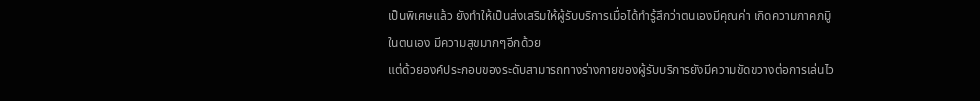เป็นพิเศษแล้ว ยังทำให้เป็นส่งเสริมให้ผู้รับบริการเมื่อได้ทำรู้สึกว่าตนเองมีคุณค่า เกิดความภาคภมูิในตนเอง มีความสุขมากๆอีกด้วย
แต่ด้วยองค์ประกอบของระดับสามารถทางร่างกายของผู้รับบริการยังมีความขัดขวางต่อการเล่นไว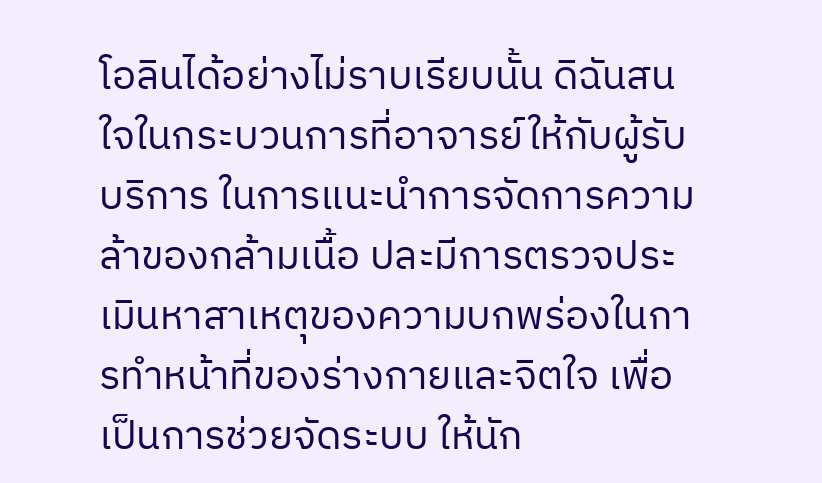โอลินได้อย่างไม่ราบเรียบนั้น ดิฉันสนใจในกระบวนการที่อาจารย์ให้กับผู้รับบริการ ในการแนะนำการจัดการความล้าของกล้ามเนื้อ ปละมีการตรวจประเมินหาสาเหตุของความบกพร่องในการทำหน้าที่ของร่างกายและจิตใจ เพื่อเป็นการช่วยจัดระบบ ให้นัก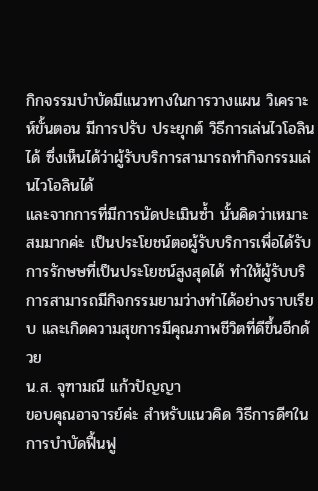กิกจรรมบำบัดมีแนวทางในการวางแผน วิเคราะห์ขั้นตอน มีการปรับ ประยุกต์ วิธีการเล่นไวโอลินได้ ซึ่งเห็นได้ว่าผู้รับบริการสามารถทำกิจกรรมเล่นไวโอลินได้
และจากการที่มีการนัดปะเมินซ้ำ นั้นคิดว่าเหมาะสมมากค่ะ เป็นประโยชน์ตอผู้รับบริการเพื่อได้รับการรักษษที่เป็นประโยชน์สูงสุดได้ ทำให้ผู้รับบริการสามารถมีกิจกรรมยามว่างทำได้อย่างราบเรียบ และเกิดความสุขการมีคุณภาพชีวิตที่ดีขึ้นอีกด้วย
น.ส. จุฑามณี แก้วปัญญา
ขอบคุณอาจารย์ค่ะ สำหรับแนวคิด วิธีการดีๆในการบำบัดฟื้นฟู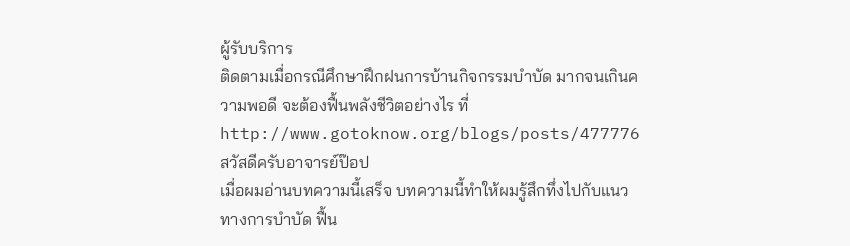ผู้รับบริการ
ติดตามเมื่อกรณีศึกษาฝึกฝนการบ้านกิจกรรมบำบัด มากจนเกินความพอดี จะต้องฟื้นพลังชีวิตอย่างไร ที่ http://www.gotoknow.org/blogs/posts/477776
สวัสดีครับอาจารย์ป๊อป
เมื่อผมอ่านบทความนี้เสร็จ บทความนี้ทำให้ผมรู้สึกทึ่งไปกับแนวทางการบำบัด ฟื้น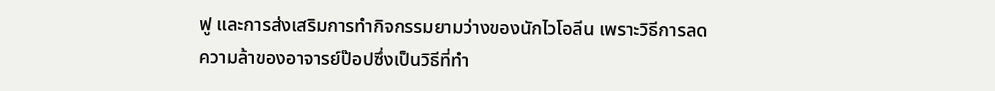ฟู และการส่งเสริมการทำกิจกรรมยามว่างของนักไวโอลีน เพราะวิธีการลดความล้าของอาจารย์ป๊อปซึ่งเป็นวิธีที่ทำ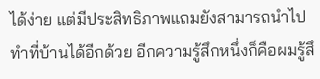ได้ง่าย แต่มีประสิทธิภาพแถมยังสามารถนำไปทำที่บ้านได้อีกด้วย อีกความรู้สึกหนึ่งก็คือผมรู้สึ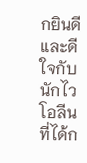กยินดีและดีใจกับนักไวโอลีนที่ได้ก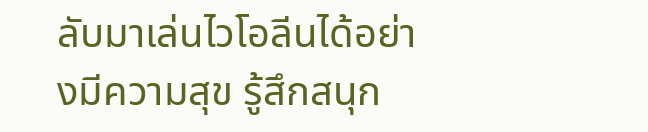ลับมาเล่นไวโอลีนได้อย่างมีความสุข รู้สึกสนุก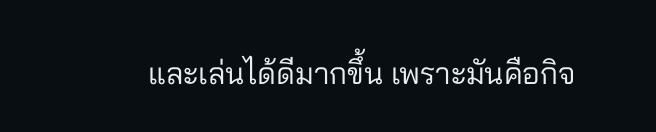และเล่นได้ดีมากขึ้น เพราะมันคือกิจ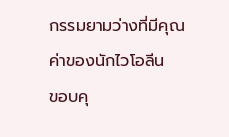กรรมยามว่างที่มีคุณค่าของนักไวโอลีน
ขอบคุ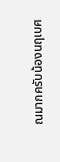ณมากครับน้องนฤเบศ